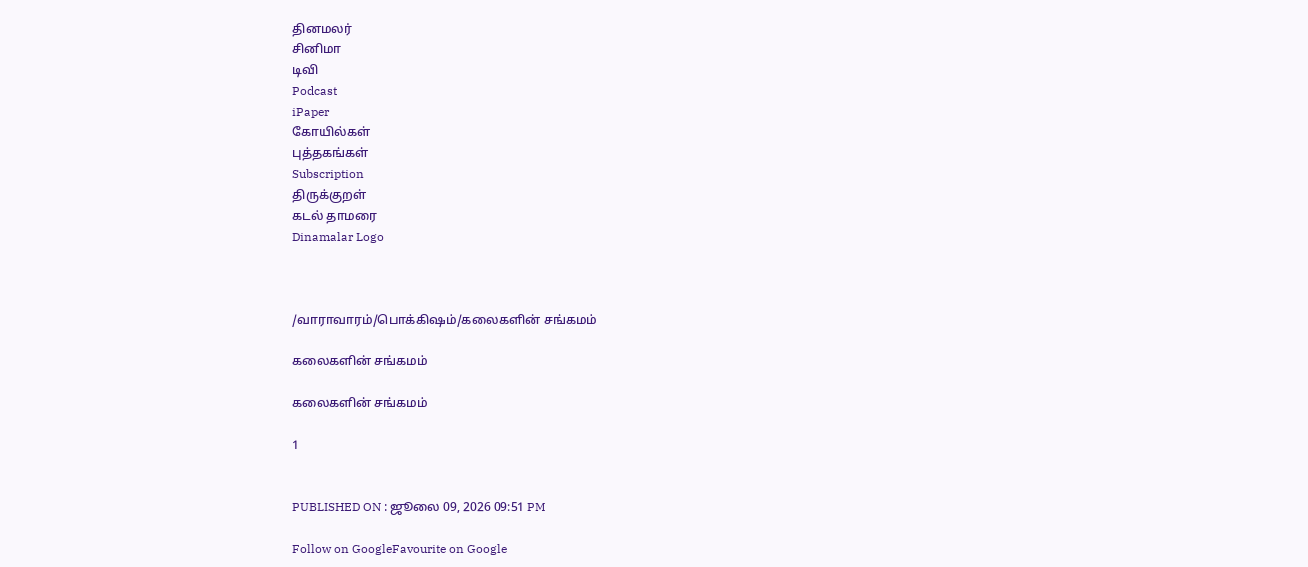தினமலர்
சினிமா
டிவி
Podcast
iPaper
கோயில்கள்
புத்தகங்கள்
Subscription
திருக்குறள்
கடல் தாமரை
Dinamalar Logo



/வாராவாரம்/பொக்கிஷம்/கலைகளின் சங்கமம்

கலைகளின் சங்கமம்

கலைகளின் சங்கமம்

1


PUBLISHED ON : ஜூலை 09, 2026 09:51 PM

Follow on GoogleFavourite on Google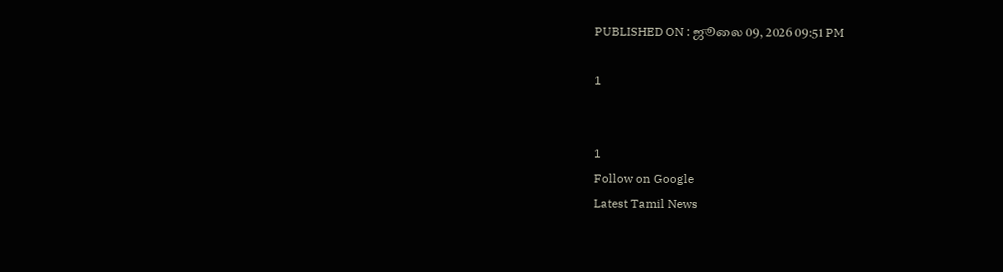PUBLISHED ON : ஜூலை 09, 2026 09:51 PM

1


1
Follow on Google
Latest Tamil News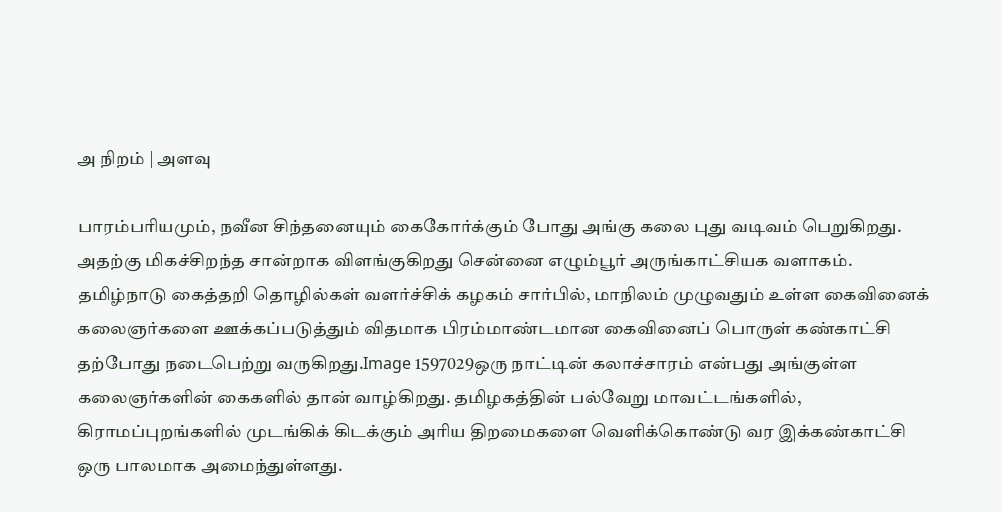அ நிறம் | அளவு

பாரம்பரியமும், நவீன சிந்தனையும் கைகோர்க்கும் போது அங்கு கலை புது வடிவம் பெறுகிறது. அதற்கு மிகச்சிறந்த சான்றாக விளங்குகிறது சென்னை எழும்பூர் அருங்காட்சியக வளாகம். தமிழ்நாடு கைத்தறி தொழில்கள் வளர்ச்சிக் கழகம் சார்பில், மாநிலம் முழுவதும் உள்ள கைவினைக் கலைஞர்களை ஊக்கப்படுத்தும் விதமாக பிரம்மாண்டமான கைவினைப் பொருள் கண்காட்சி தற்போது நடைபெற்று வருகிறது.Image 1597029ஒரு நாட்டின் கலாச்சாரம் என்பது அங்குள்ள கலைஞர்களின் கைகளில் தான் வாழ்கிறது. தமிழகத்தின் பல்வேறு மாவட்டங்களில், கிராமப்புறங்களில் முடங்கிக் கிடக்கும் அரிய திறமைகளை வெளிக்கொண்டு வர இக்கண்காட்சி ஒரு பாலமாக அமைந்துள்ளது.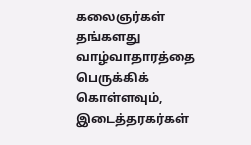கலைஞர்கள் தங்களது வாழ்வாதாரத்தை பெருக்கிக் கொள்ளவும், இடைத்தரகர்கள்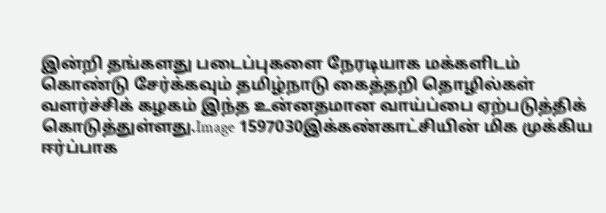இன்றி தங்களது படைப்புகளை நேரடியாக மக்களிடம் கொண்டு சேர்க்கவும் தமிழ்நாடு கைத்தறி தொழில்கள் வளர்ச்சிக் கழகம் இந்த உன்னதமான வாய்ப்பை ஏற்படுத்திக் கொடுத்துள்ளது.Image 1597030இக்கண்காட்சியின் மிக முக்கிய ஈர்ப்பாக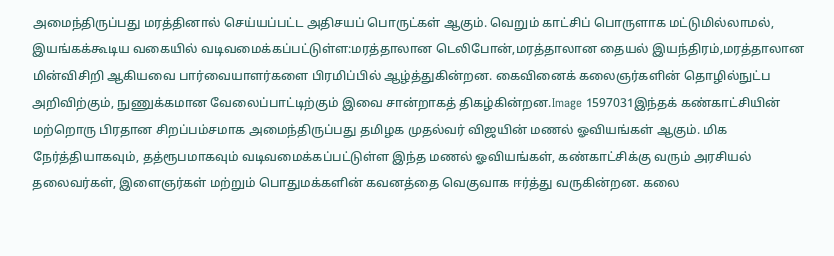அமைந்திருப்பது மரத்தினால் செய்யப்பட்ட அதிசயப் பொருட்கள் ஆகும். வெறும் காட்சிப் பொருளாக மட்டுமில்லாமல், இயங்கக்கூடிய வகையில் வடிவமைக்கப்பட்டுள்ள:மரத்தாலான டெலிபோன்,மரத்தாலான தையல் இயந்திரம்,மரத்தாலான மின்விசிறி ஆகியவை பார்வையாளர்களை பிரமிப்பில் ஆழ்த்துகின்றன. கைவினைக் கலைஞர்களின் தொழில்நுட்ப அறிவிற்கும், நுணுக்கமான வேலைப்பாட்டிற்கும் இவை சான்றாகத் திகழ்கின்றன.Image 1597031இந்தக் கண்காட்சியின் மற்றொரு பிரதான சிறப்பம்சமாக அமைந்திருப்பது தமிழக முதல்வர் விஜயின் மணல் ஓவியங்கள் ஆகும். மிக நேர்த்தியாகவும், தத்ரூபமாகவும் வடிவமைக்கப்பட்டுள்ள இந்த மணல் ஓவியங்கள், கண்காட்சிக்கு வரும் அரசியல் தலைவர்கள், இளைஞர்கள் மற்றும் பொதுமக்களின் கவனத்தை வெகுவாக ஈர்த்து வருகின்றன. கலை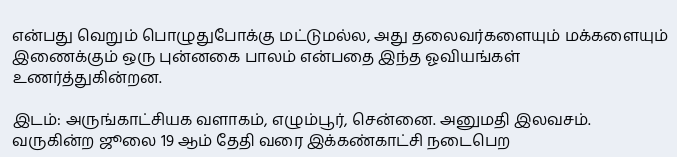என்பது வெறும் பொழுதுபோக்கு மட்டுமல்ல, அது தலைவர்களையும் மக்களையும் இணைக்கும் ஒரு புன்னகை பாலம் என்பதை இந்த ஓவியங்கள் உணர்த்துகின்றன.

இடம்: அருங்காட்சியக வளாகம், எழும்பூர், சென்னை. அனுமதி இலவசம். வருகின்ற ஜூலை 19 ஆம் தேதி வரை இக்கண்காட்சி நடைபெற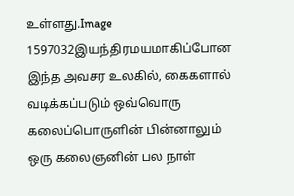உள்ளது.Image 1597032இயந்திரமயமாகிப்போன இந்த அவசர உலகில், கைகளால் வடிக்கப்படும் ஒவ்வொரு கலைப்பொருளின் பின்னாலும் ஒரு கலைஞனின் பல நாள்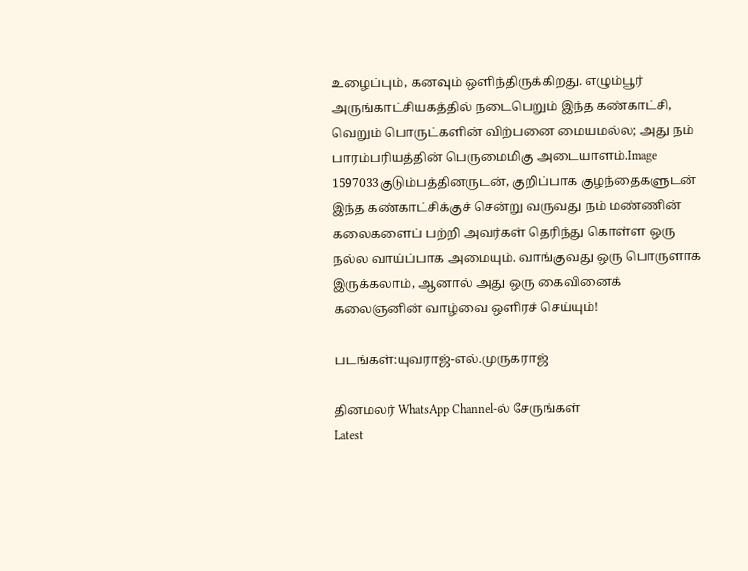உழைப்பும், கனவும் ஒளிந்திருக்கிறது. எழும்பூர் அருங்காட்சியகத்தில் நடைபெறும் இந்த கண்காட்சி, வெறும் பொருட்களின் விற்பனை மையமல்ல; அது நம் பாரம்பரியத்தின் பெருமைமிகு அடையாளம்.Image 1597033குடும்பத்தினருடன், குறிப்பாக குழந்தைகளுடன் இந்த கண்காட்சிக்குச் சென்று வருவது நம் மண்ணின் கலைகளைப் பற்றி அவர்கள் தெரிந்து கொள்ள ஒரு நல்ல வாய்ப்பாக அமையும். வாங்குவது ஒரு பொருளாக இருக்கலாம், ஆனால் அது ஒரு கைவினைக் கலைஞனின் வாழ்வை ஒளிரச் செய்யும்!

படங்கள்:யுவராஜ்-எல்.முருகராஜ்

தினமலர் WhatsApp Channel-ல் சேருங்கள்
Latest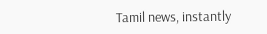Tamil news, instantly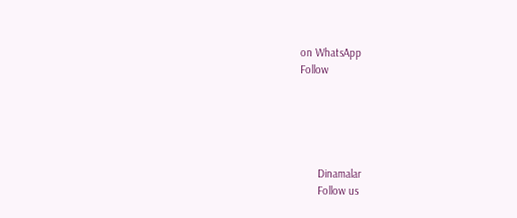on WhatsApp
Follow





      Dinamalar
      Follow us